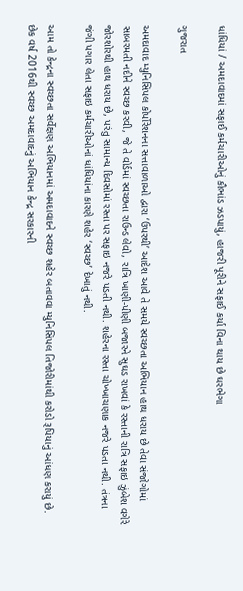ધાંધિયાં / અમદાવાદમાં સફાઈ કર્મચારીઓનું કૌભાંડ ઝડપાયું, હાજરી પૂરીને સફાઈ કર્યા વિના થાય છે ઘરભેગા

ગુજરાત

અમદાવાદ મ્યુનિસિપલ કોર્પોરેશનના સત્તાવાળાઓ દ્વારા ‘ઉપરથી’ આદેશ આવે તે સમયે સ્વચ્છતા અભિયાન હાથ ધરાય છે તેવા સંજોગોમાં સાબરમતી નદીને સ્વચ્છ કરવી, જે તે વોર્ડમાં સ્વચ્છતા રાઉન્ડ લેવો, રા‌ત્રિ ખાણી-પીણી બજારને સુઘડ રાખવાં કે રસ્તાની રાત્રિ સફાઇ ઝુંબેશ વગેરે જોરશોરથી હાથ ધરાય છે, પરંતુ સામાન્ય દિવસોમાં રસ્તા પર સફાઇ નજરે પડતી નથી. શહેરના રસ્તા ચોખ્ખાચણાક નજરે પડતા નથી. તંત્રના જંગી પગાર લેતા સફાઇ કર્મચારીઓનાં ધાંધિયાંના કારણે શહેર ‘સ્વચ્છ’ દેખાતું નથી.

આમ તો કેન્દ્રના સ્વચ્છતા સર્વેક્ષણ અભિયાનમાં અમદાવાદને સ્વચ્છ શહેર બતાવવા મ્યુનિસિપલ તિજોરીમાંથી કરોડો રૂપિયાનું આંધણ કરાયું છે. છેક વર્ષ 2016થી સ્વચ્છ અમદાવાદનું અભિયાન કેન્દ્ર સરકારની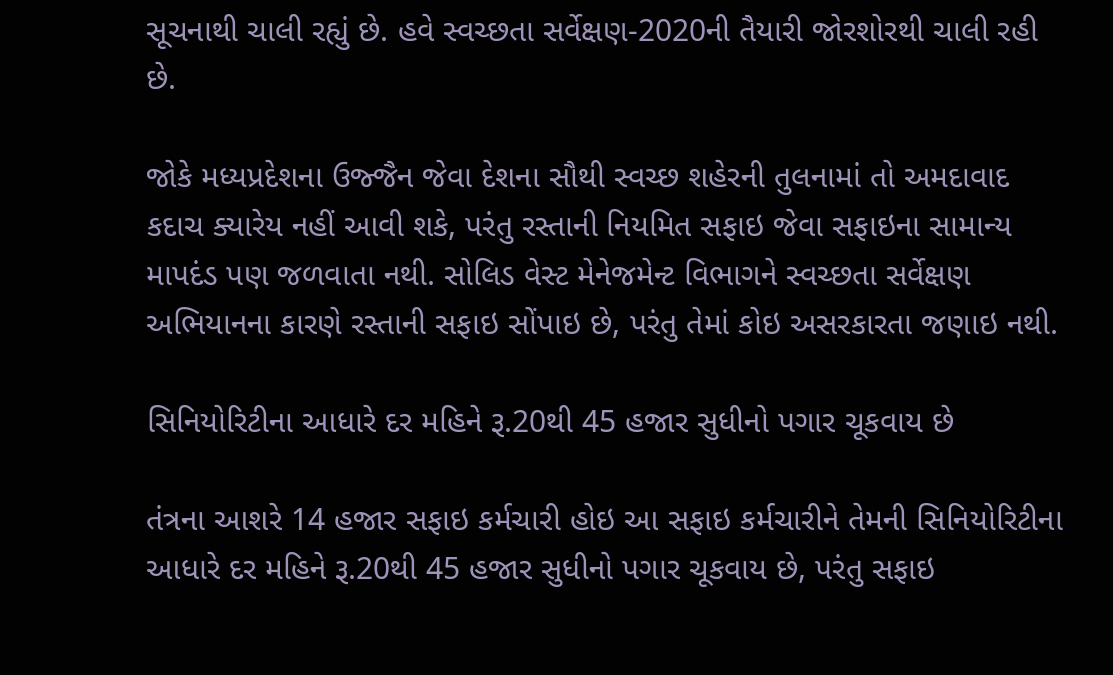સૂચનાથી ચાલી રહ્યું છે. હવે સ્વચ્છતા સર્વેક્ષણ-2020ની તૈયારી જોરશોરથી ચાલી રહી છે.

જોકે મધ્યપ્રદેશના ઉજ્જૈન જેવા દેશના સૌથી સ્વચ્છ શહેરની તુલનામાં તો અમદાવાદ કદાચ ક્યારેય નહીં આવી શકે, પરંતુ રસ્તાની નિયમિત સફાઇ જેવા સફાઇના સામાન્ય માપદંડ પણ જળવાતા નથી. સોલિડ વેસ્ટ મેનેજમેન્ટ વિભાગને સ્વચ્છતા સર્વેક્ષણ અભિયાનના કારણે રસ્તાની સફાઇ સોંપાઇ છે, પરંતુ તેમાં કોઇ અસરકારતા જણાઇ નથી.

સિનિયોરિટીના આધારે દર મહિને રૂ.20થી 45 હજાર સુધીનો પગાર ચૂકવાય છે

તંત્રના આશરે 14 હજાર સફાઇ કર્મચારી હોઇ આ સફાઇ કર્મચારીને તેમની સિનિયોરિટીના આધારે દર મહિને રૂ.20થી 45 હજાર સુધીનો પગાર ચૂકવાય છે, પરંતુ સફાઇ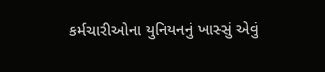કર્મચારીઓના યુનિયનનું ખાસ્સું એવું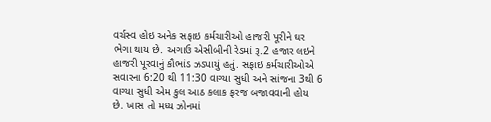વર્ચસ્વ હોઇ અનેક સફાઇ કર્મચારીઓ હાજરી પૂરીને ઘર ભેગા થાય છે. અગાઉ એસીબીની રેડમાં રૂ.2 હજાર લઇને હાજરી પૂરવાનું કૌભાંડ ઝડપાયું હતું. સફાઇ કર્મચારીઓએ સવારના 6:20 થી 11:30 વાગ્યા સુધી અને સાંજના 3થી 6 વાગ્યા સુધી એમ કુલ આઠ કલાક ફરજ બજાવવાની હોય છે. ખાસ તો મધ્ય ઝોનમાં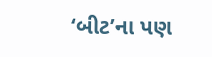‘બીટ’ના પણ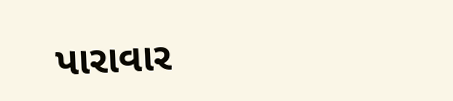પારાવાર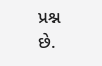પ્રશ્ન છે.